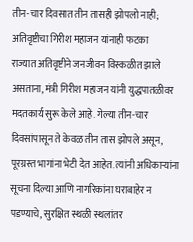तीन-चार दिवसात तीन तासही झोपलो नाही; अतिवृष्टीचा गिरीश महाजन यांनाही फटका
राज्यात अतिवृष्टीने जनजीवन विस्कळीत झाले असताना, मंत्री गिरीश महाजन यांनी युद्धपातळीवर मदतकार्य सुरू केले आहे. गेल्या तीन-चार दिवसांपासून ते केवळ तीन तास झोपले असून, पूरग्रस्त भागांना भेटी देत आहेत. त्यांनी अधिकाऱ्यांना सूचना दिल्या आणि नागरिकांना घराबाहेर न पडण्याचे, सुरक्षित स्थळी स्थलांतर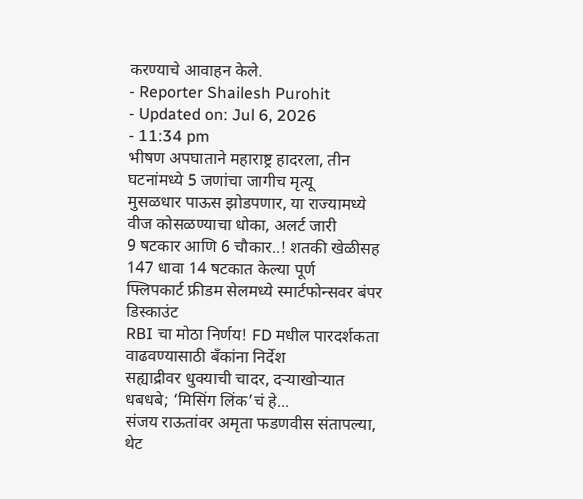करण्याचे आवाहन केले.
- Reporter Shailesh Purohit
- Updated on: Jul 6, 2026
- 11:34 pm
भीषण अपघाताने महाराष्ट्र हादरला, तीन घटनांमध्ये 5 जणांचा जागीच मृत्यू
मुसळधार पाऊस झोडपणार, या राज्यामध्ये वीज कोसळण्याचा धोका, अलर्ट जारी
9 षटकार आणि 6 चौकार..! शतकी खेळीसह 147 धावा 14 षटकात केल्या पूर्ण
फ्लिपकार्ट फ्रीडम सेलमध्ये स्मार्टफोन्सवर बंपर डिस्काउंट
RBI चा मोठा निर्णय! FD मधील पारदर्शकता वाढवण्यासाठी बँकांना निर्देश
सह्याद्रीवर धुक्याची चादर, दऱ्याखोऱ्यात धबधबे; ‘मिसिंग लिंक’चं हे...
संजय राऊतांवर अमृता फडणवीस संतापल्या, थेट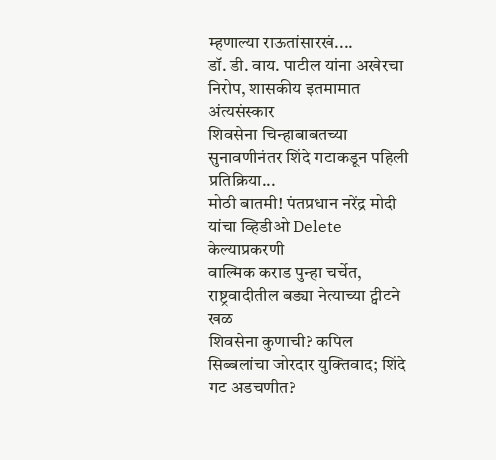म्हणाल्या राऊतांसारखं....
डॉ. डी. वाय. पाटील यांना अखेरचा निरोप, शासकीय इतमामात अंत्यसंस्कार
शिवसेना चिन्हाबाबतच्या सुनावणीनंतर शिंदे गटाकडून पहिली प्रतिक्रिया...
मोठी बातमी! पंतप्रधान नरेंद्र मोदी यांचा व्हिडीओ Delete केल्याप्रकरणी
वाल्मिक कराड पुन्हा चर्चेत, राष्ट्रवादीतील बड्या नेत्याच्या ट्वीटने खळ
शिवसेना कुणाची? कपिल सिब्बलांचा जोरदार युक्तिवाद; शिंदे गट अडचणीत?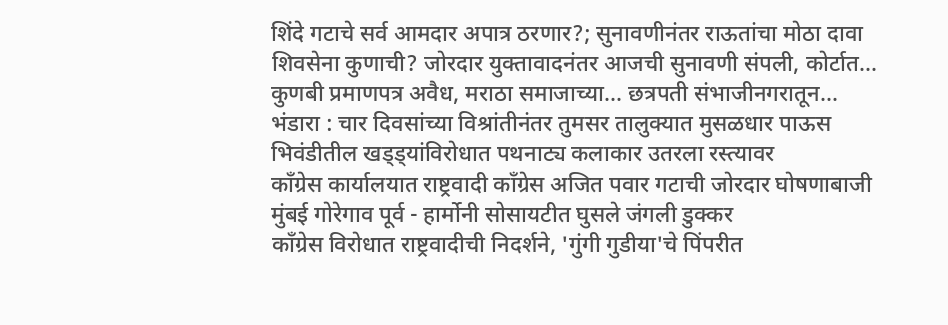शिंदे गटाचे सर्व आमदार अपात्र ठरणार?; सुनावणीनंतर राऊतांचा मोठा दावा
शिवसेना कुणाची? जोरदार युक्तावादनंतर आजची सुनावणी संपली, कोर्टात...
कुणबी प्रमाणपत्र अवैध, मराठा समाजाच्या... छत्रपती संभाजीनगरातून...
भंडारा : चार दिवसांच्या विश्रांतीनंतर तुमसर तालुक्यात मुसळधार पाऊस
भिवंडीतील खड्ड्यांविरोधात पथनाट्य कलाकार उतरला रस्त्यावर
काँग्रेस कार्यालयात राष्ट्रवादी काँग्रेस अजित पवार गटाची जोरदार घोषणाबाजी
मुंबई गोरेगाव पूर्व - हार्मोनी सोसायटीत घुसले जंगली डुक्कर
काँग्रेस विरोधात राष्ट्रवादीची निदर्शने, 'गुंगी गुडीया'चे पिंपरीत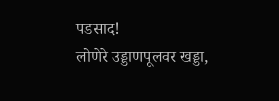पडसाद!
लोणेरे उड्डाणपूलवर खड्डा,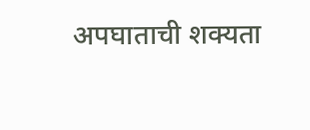अपघाताची शक्यता